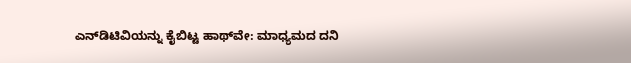ಎನ್‌ಡಿಟಿವಿಯನ್ನು ಕೈಬಿಟ್ಟ ಹಾಥ್‌ವೇ: ಮಾಧ್ಯಮದ ದನಿ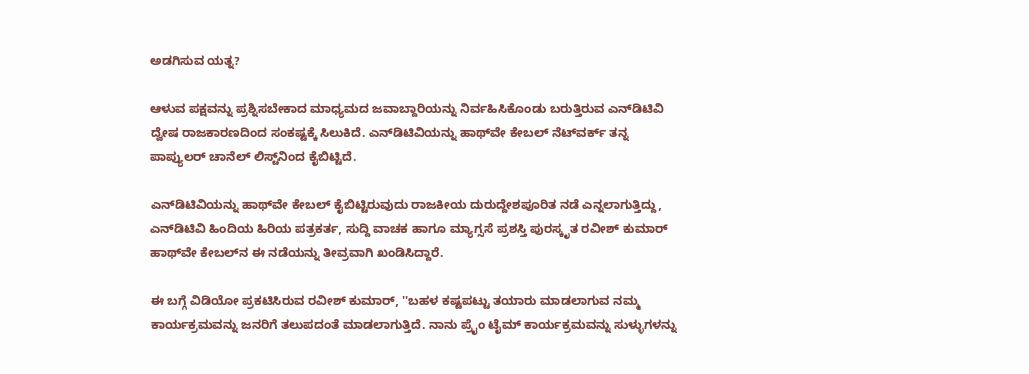ಅಡಗಿಸುವ ಯತ್ನ?

ಆಳುವ ಪಕ್ಷವನ್ನು ಪ್ರಶ್ನಿಸಬೇಕಾದ ಮಾಧ್ಯಮದ ಜವಾಬ್ದಾರಿಯನ್ನು ನಿರ್ವಹಿಸಿಕೊಂಡು ಬರುತ್ತಿರುವ ಎನ್‌ಡಿಟಿವಿ ದ್ವೇಷ ರಾಜಕಾರಣದಿಂದ ಸಂಕಷ್ಟಕ್ಕೆ ಸಿಲುಕಿದೆ. ಎನ್‌ಡಿಟಿವಿಯನ್ನು ಹಾಥ್‌ವೇ ಕೇಬಲ್ ನೆಟ್‌ವರ್ಕ್‌ ತನ್ನ ಪಾಪ್ಯುಲರ್ ಚಾನೆಲ್ ಲಿಸ್ಟ್‌ನಿಂದ ಕೈಬಿಟ್ಟಿದೆ.

ಎನ್‌ಡಿಟಿವಿಯನ್ನು ಹಾಥ್‌ವೇ ಕೇಬಲ್ ಕೈಬಿಟ್ಟಿರುವುದು ರಾಜಕೀಯ ದುರುದ್ದೇಶಪೂರಿತ ನಡೆ ಎನ್ನಲಾಗುತ್ತಿದ್ದು, ಎನ್‌ಡಿಟಿವಿ ಹಿಂದಿಯ ಹಿರಿಯ ಪತ್ರಕರ್ತ, ಸುದ್ದಿ ವಾಚಕ ಹಾಗೂ ಮ್ಯಾಗ್ಸಸೆ ಪ್ರಶಸ್ತಿ ಪುರಸ್ಕೃತ ರವೀಶ್ ಕುಮಾರ್ ಹಾಥ್‌ವೇ ಕೇಬಲ್‌ನ ಈ ನಡೆಯನ್ನು ತೀವ್ರವಾಗಿ ಖಂಡಿಸಿದ್ದಾರೆ.

ಈ ಬಗ್ಗೆ ವಿಡಿಯೋ ಪ್ರಕಟಿಸಿರುವ ರವೀಶ್ ಕುಮಾರ್, ''ಬಹಳ ಕಷ್ಟಪಟ್ಟು ತಯಾರು ಮಾಡಲಾಗುವ ನಮ್ಮ ಕಾರ್ಯಕ್ರಮವನ್ನು ಜನರಿಗೆ ತಲುಪದಂತೆ ಮಾಡಲಾಗುತ್ತಿದೆ. ನಾನು ಪ್ರೈಂ ಟೈಮ್ ಕಾರ್ಯಕ್ರಮವನ್ನು ಸುಳ್ಳುಗಳನ್ನು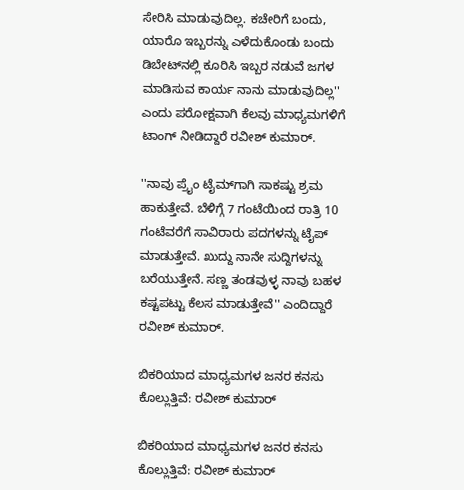ಸೇರಿಸಿ ಮಾಡುವುದಿಲ್ಲ. ಕಚೇರಿಗೆ ಬಂದು, ಯಾರೊ ಇಬ್ಬರನ್ನು ಎಳೆದುಕೊಂಡು ಬಂದು ಡಿಬೇಟ್‌ನಲ್ಲಿ ಕೂರಿಸಿ ಇಬ್ಬರ ನಡುವೆ ಜಗಳ ಮಾಡಿಸುವ ಕಾರ್ಯ ನಾನು ಮಾಡುವುದಿಲ್ಲ'' ಎಂದು ಪರೋಕ್ಷವಾಗಿ ಕೆಲವು ಮಾಧ್ಯಮಗಳಿಗೆ ಟಾಂಗ್ ನೀಡಿದ್ದಾರೆ ರವೀಶ್ ಕುಮಾರ್.

''ನಾವು ಪ್ರೈಂ ಟೈಮ್‌ಗಾಗಿ ಸಾಕಷ್ಟು ಶ್ರಮ ಹಾಕುತ್ತೇವೆ. ಬೆಳಿಗ್ಗೆ 7 ಗಂಟೆಯಿಂದ ರಾತ್ರಿ 10 ಗಂಟೆವರೆಗೆ ಸಾವಿರಾರು ಪದಗಳನ್ನು ಟೈಪ್‌ ಮಾಡುತ್ತೇವೆ. ಖುದ್ದು ನಾನೇ ಸುದ್ದಿಗಳನ್ನು ಬರೆಯುತ್ತೇನೆ. ಸಣ್ಣ ತಂಡವುಳ್ಳ ನಾವು ಬಹಳ ಕಷ್ಟಪಟ್ಟು ಕೆಲಸ ಮಾಡುತ್ತೇವೆ'' ಎಂದಿದ್ದಾರೆ ರವೀಶ್ ಕುಮಾರ್.

ಬಿಕರಿಯಾದ ಮಾಧ್ಯಮಗಳ ಜನರ ಕನಸು ಕೊಲ್ಲುತ್ತಿವೆ: ರವೀಶ್ ಕುಮಾರ್

ಬಿಕರಿಯಾದ ಮಾಧ್ಯಮಗಳ ಜನರ ಕನಸು ಕೊಲ್ಲುತ್ತಿವೆ: ರವೀಶ್ ಕುಮಾರ್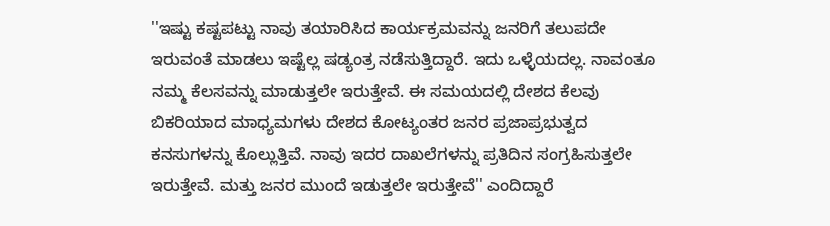''ಇಷ್ಟು ಕಷ್ಟಪಟ್ಟು ನಾವು ತಯಾರಿಸಿದ ಕಾರ್ಯಕ್ರಮವನ್ನು ಜನರಿಗೆ ತಲುಪದೇ ಇರುವಂತೆ ಮಾಡಲು ಇಷ್ಟೆಲ್ಲ ಷಡ್ಯಂತ್ರ ನಡೆಸುತ್ತಿದ್ದಾರೆ. ಇದು ಒಳ್ಳೆಯದಲ್ಲ. ನಾವಂತೂ ನಮ್ಮ ಕೆಲಸವನ್ನು ಮಾಡುತ್ತಲೇ ಇರುತ್ತೇವೆ. ಈ ಸಮಯದಲ್ಲಿ ದೇಶದ ಕೆಲವು ಬಿಕರಿಯಾದ ಮಾಧ್ಯಮಗಳು ದೇಶದ ಕೋಟ್ಯಂತರ ಜನರ ಪ್ರಜಾಪ್ರಭುತ್ವದ ಕನಸುಗಳನ್ನು ಕೊಲ್ಲುತ್ತಿವೆ. ನಾವು ಇದರ ದಾಖಲೆಗಳನ್ನು ಪ್ರತಿದಿನ ಸಂಗ್ರಹಿಸುತ್ತಲೇ ಇರುತ್ತೇವೆ. ಮತ್ತು ಜನರ ಮುಂದೆ ಇಡುತ್ತಲೇ ಇರುತ್ತೇವೆ'' ಎಂದಿದ್ದಾರೆ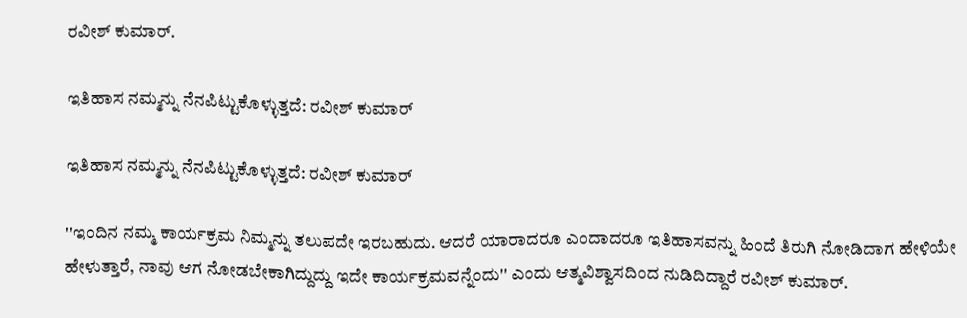ರವೀಶ್ ಕುಮಾರ್.

ಇತಿಹಾಸ ನಮ್ಮನ್ನು ನೆನಪಿಟ್ಟುಕೊಳ್ಳುತ್ತದೆ: ರವೀಶ್ ಕುಮಾರ್

ಇತಿಹಾಸ ನಮ್ಮನ್ನು ನೆನಪಿಟ್ಟುಕೊಳ್ಳುತ್ತದೆ: ರವೀಶ್ ಕುಮಾರ್

''ಇಂದಿನ ನಮ್ಮ ಕಾರ್ಯಕ್ರಮ ನಿಮ್ಮನ್ನು ತಲುಪದೇ ಇರಬಹುದು. ಆದರೆ ಯಾರಾದರೂ ಎಂದಾದರೂ ಇತಿಹಾಸವನ್ನು ಹಿಂದೆ ತಿರುಗಿ ನೋಡಿದಾಗ ಹೇಳಿಯೇ ಹೇಳುತ್ತಾರೆ, ನಾವು ಆಗ ನೋಡಬೇಕಾಗಿದ್ದುದ್ದು ಇದೇ ಕಾರ್ಯಕ್ರಮವನ್ನೆಂದು'' ಎಂದು ಆತ್ಮವಿಶ್ವಾಸದಿಂದ ನುಡಿದಿದ್ದಾರೆ ರವೀಶ್ ಕುಮಾರ್.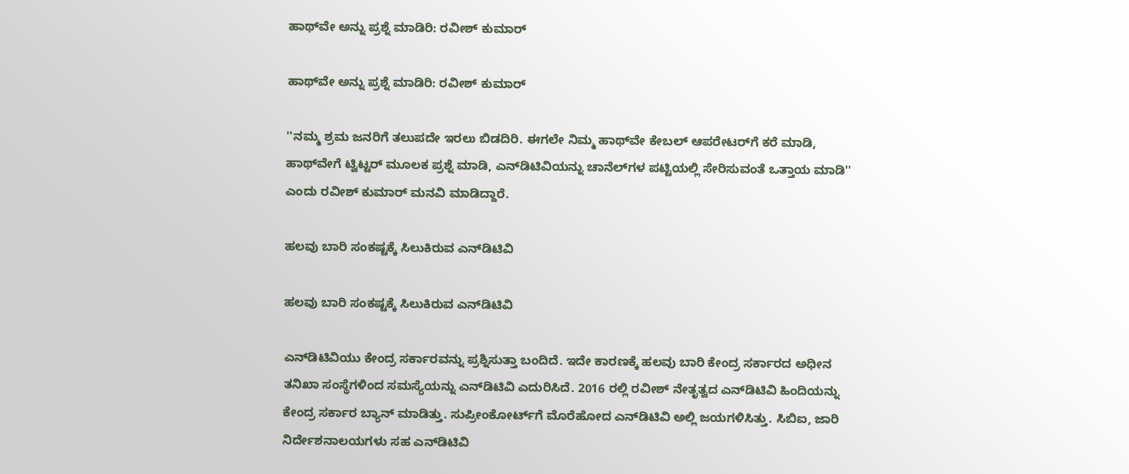ಹಾಥ್‌ವೇ ಅನ್ನು ಪ್ರಶ್ನೆ ಮಾಡಿರಿ: ರವೀಶ್ ಕುಮಾರ್

ಹಾಥ್‌ವೇ ಅನ್ನು ಪ್ರಶ್ನೆ ಮಾಡಿರಿ: ರವೀಶ್ ಕುಮಾರ್

''ನಮ್ಮ ಶ್ರಮ ಜನರಿಗೆ ತಲುಪದೇ ಇರಲು ಬಿಡದಿರಿ. ಈಗಲೇ ನಿಮ್ಮ ಹಾಥ್‌ವೇ ಕೇಬಲ್ ಆಪರೇಟರ್‌ಗೆ ಕರೆ ಮಾಡಿ, ಹಾಥ್‌ವೇಗೆ ಟ್ವಿಟ್ಟರ್‌ ಮೂಲಕ ಪ್ರಶ್ನೆ ಮಾಡಿ, ಎನ್‌ಡಿಟಿವಿಯನ್ನು ಚಾನೆಲ್‌ಗಳ ಪಟ್ಟಿಯಲ್ಲಿ ಸೇರಿಸುವಂತೆ ಒತ್ತಾಯ ಮಾಡಿ'' ಎಂದು ರವೀಶ್ ಕುಮಾರ್ ಮನವಿ ಮಾಡಿದ್ದಾರೆ.

ಹಲವು ಬಾರಿ ಸಂಕಷ್ಟಕ್ಕೆ ಸಿಲುಕಿರುವ ಎನ್‌ಡಿಟಿವಿ

ಹಲವು ಬಾರಿ ಸಂಕಷ್ಟಕ್ಕೆ ಸಿಲುಕಿರುವ ಎನ್‌ಡಿಟಿವಿ

ಎನ್‌ಡಿಟಿವಿಯು ಕೇಂದ್ರ ಸರ್ಕಾರವನ್ನು ಪ್ರಶ್ನಿಸುತ್ತಾ ಬಂದಿದೆ. ಇದೇ ಕಾರಣಕ್ಕೆ ಹಲವು ಬಾರಿ ಕೇಂದ್ರ ಸರ್ಕಾರದ ಅಧೀನ ತನಿಖಾ ಸಂಸ್ಥೆಗಳಿಂದ ಸಮಸ್ಯೆಯನ್ನು ಎನ್‌ಡಿಟಿವಿ ಎದುರಿಸಿದೆ. 2016 ರಲ್ಲಿ ರವೀಶ್ ನೇತೃತ್ವದ ಎನ್‌ಡಿಟಿವಿ ಹಿಂದಿಯನ್ನು ಕೇಂದ್ರ ಸರ್ಕಾರ ಬ್ಯಾನ್ ಮಾಡಿತ್ತು. ಸುಪ್ರೀಂಕೋರ್ಟ್‌ಗೆ ಮೊರೆಹೋದ ಎನ್‌ಡಿಟಿವಿ ಅಲ್ಲಿ ಜಯಗಳಿಸಿತ್ತು. ಸಿಬಿಐ, ಜಾರಿ ನಿರ್ದೇಶನಾಲಯಗಳು ಸಹ ಎನ್‌ಡಿಟಿವಿ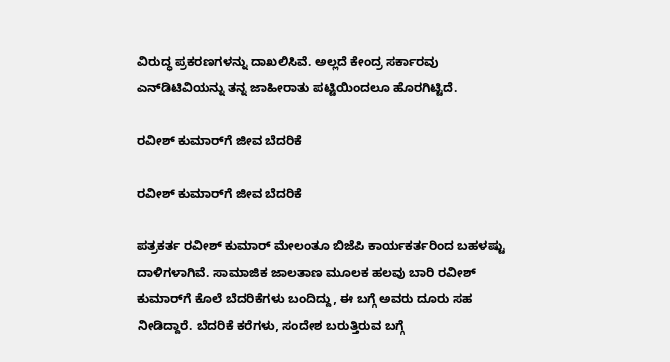ವಿರುದ್ಧ ಪ್ರಕರಣಗಳನ್ನು ದಾಖಲಿಸಿವೆ. ಅಲ್ಲದೆ ಕೇಂದ್ರ ಸರ್ಕಾರವು ಎನ್‌ಡಿಟಿವಿಯನ್ನು ತನ್ನ ಜಾಹೀರಾತು ಪಟ್ಟಿಯಿಂದಲೂ ಹೊರಗಿಟ್ಟಿದೆ.

ರವೀಶ್‌ ಕುಮಾರ್‌ಗೆ ಜೀವ ಬೆದರಿಕೆ

ರವೀಶ್‌ ಕುಮಾರ್‌ಗೆ ಜೀವ ಬೆದರಿಕೆ

ಪತ್ರಕರ್ತ ರವೀಶ್ ಕುಮಾರ್ ಮೇಲಂತೂ ಬಿಜೆಪಿ ಕಾರ್ಯಕರ್ತರಿಂದ ಬಹಳಷ್ಟು ದಾಳಿಗಳಾಗಿವೆ. ಸಾಮಾಜಿಕ ಜಾಲತಾಣ ಮೂಲಕ ಹಲವು ಬಾರಿ ರವೀಶ್‌ ಕುಮಾರ್‌ಗೆ ಕೊಲೆ ಬೆದರಿಕೆಗಳು ಬಂದಿದ್ದು, ಈ ಬಗ್ಗೆ ಅವರು ದೂರು ಸಹ ನೀಡಿದ್ದಾರೆ. ಬೆದರಿಕೆ ಕರೆಗಳು, ಸಂದೇಶ ಬರುತ್ತಿರುವ ಬಗ್ಗೆ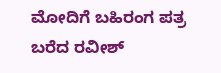ಮೋದಿಗೆ ಬಹಿರಂಗ ಪತ್ರ ಬರೆದ ರವೀಶ್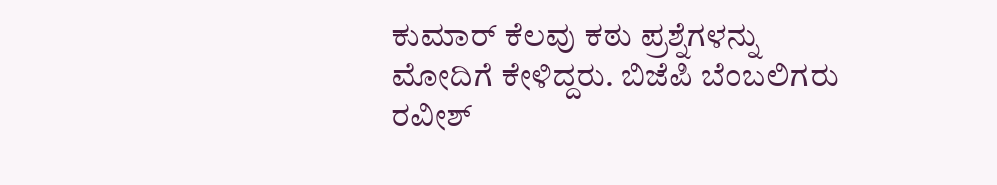ಕುಮಾರ್ ಕೆಲವು ಕಠು ಪ್ರಶ್ನೆಗಳನ್ನು ಮೋದಿಗೆ ಕೇಳಿದ್ದರು. ಬಿಜೆಪಿ ಬೆಂಬಲಿಗರು ರವೀಶ್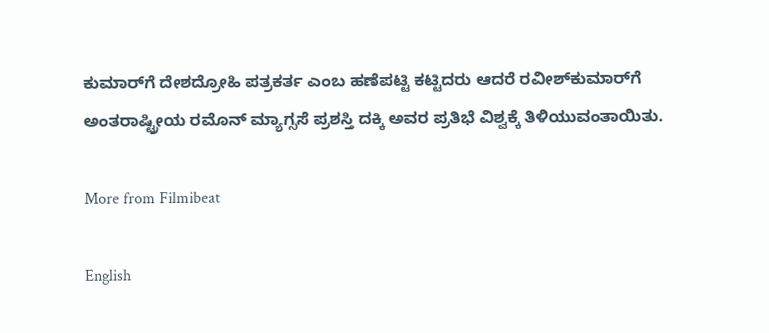ಕುಮಾರ್‌ಗೆ ದೇಶದ್ರೋಹಿ ಪತ್ರಕರ್ತ ಎಂಬ ಹಣೆಪಟ್ಟಿ ಕಟ್ಟಿದರು ಆದರೆ ರವೀಶ್‌ಕುಮಾರ್‌ಗೆ ಅಂತರಾಷ್ಟ್ರೀಯ ರಮೊನ್ ಮ್ಯಾಗ್ಸಸೆ ಪ್ರಶಸ್ತಿ ದಕ್ಕಿ ಅವರ ಪ್ರತಿಭೆ ವಿಶ್ವಕ್ಕೆ ತಿಳಿಯುವಂತಾಯಿತು.

More from Filmibeat

English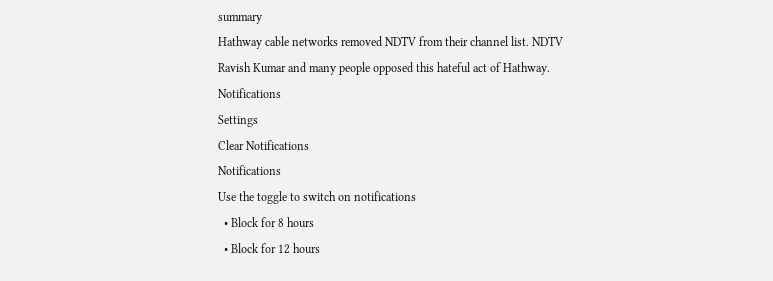summary
Hathway cable networks removed NDTV from their channel list. NDTV Ravish Kumar and many people opposed this hateful act of Hathway.
Notifications
Settings
Clear Notifications
Notifications
Use the toggle to switch on notifications
  • Block for 8 hours
  • Block for 12 hours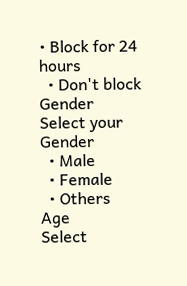• Block for 24 hours
  • Don't block
Gender
Select your Gender
  • Male
  • Female
  • Others
Age
Select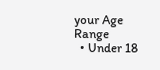your Age Range
  • Under 18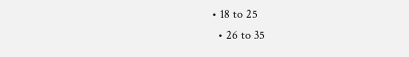• 18 to 25
  • 26 to 35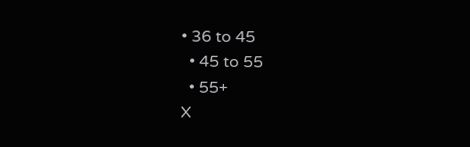• 36 to 45
  • 45 to 55
  • 55+
X